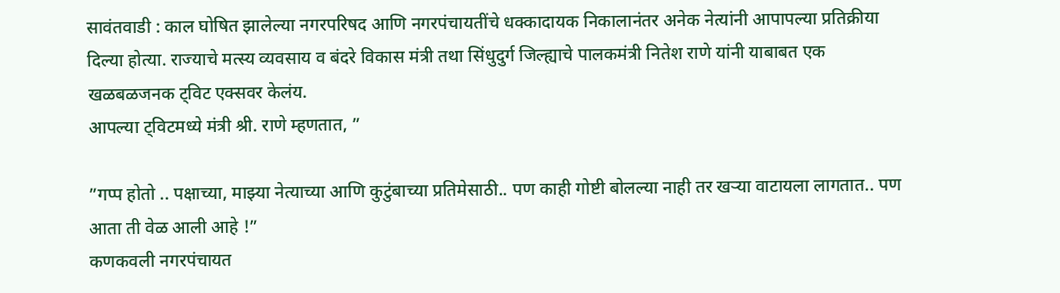सावंतवाडी : काल घोषित झालेल्या नगरपरिषद आणि नगरपंचायतींचे धक्कादायक निकालानंतर अनेक नेत्यांनी आपापल्या प्रतिक्रीया दिल्या होत्या. राज्याचे मत्स्य व्यवसाय व बंदरे विकास मंत्री तथा सिंधुदुर्ग जिल्ह्याचे पालकमंत्री नितेश राणे यांनी याबाबत एक खळबळजनक ट्विट एक्सवर केलंय.
आपल्या ट्विटमध्ये मंत्री श्री. राणे म्हणतात, ”

”गप्प होतो .. पक्षाच्या, माझ्या नेत्याच्या आणि कुटुंबाच्या प्रतिमेसाठी.. पण काही गोष्टी बोलल्या नाही तर खऱ्या वाटायला लागतात.. पण आता ती वेळ आली आहे !”
कणकवली नगरपंचायत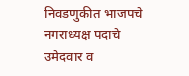निवडणुकीत भाजपचे नगराध्यक्ष पदाचे उमेदवार व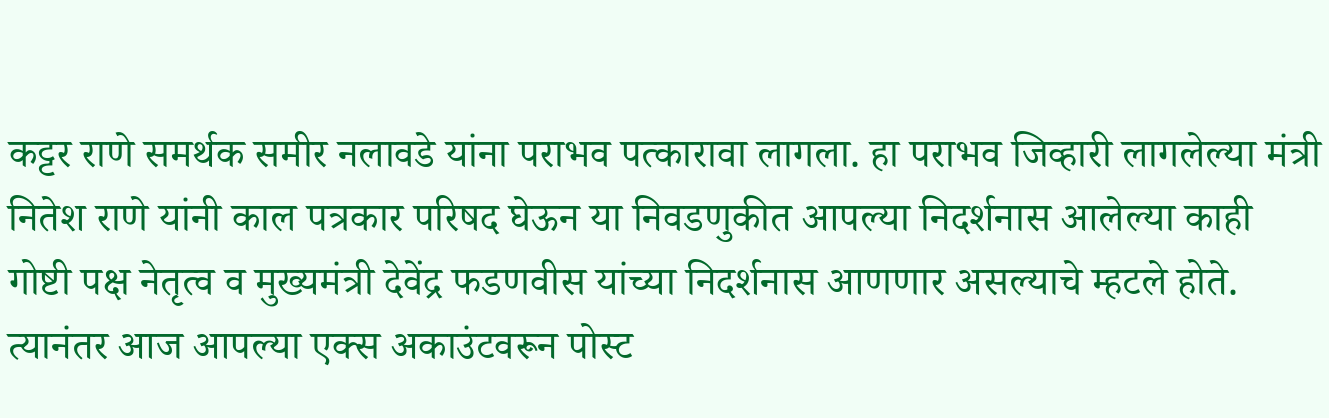कट्टर राणे समर्थक समीर नलावडे यांना पराभव पत्कारावा लागला. हा पराभव जिव्हारी लागलेल्या मंत्री नितेश राणे यांनी काल पत्रकार परिषद घेऊन या निवडणुकीत आपल्या निदर्शनास आलेल्या काही गोष्टी पक्ष नेतृत्व व मुख्यमंत्री देवेंद्र फडणवीस यांच्या निदर्शनास आणणार असल्याचे म्हटले होते. त्यानंतर आज आपल्या एक्स अकाउंटवरून पोस्ट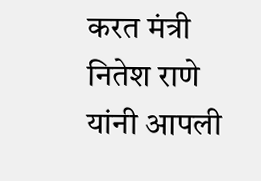करत मंत्री नितेश राणे यांनी आपली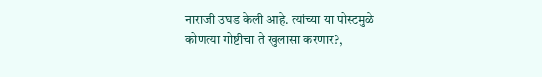नाराजी उघड केली आहे. त्यांच्या या पोस्टमुळे कोणत्या गोष्टीचा ते खुलासा करणार?,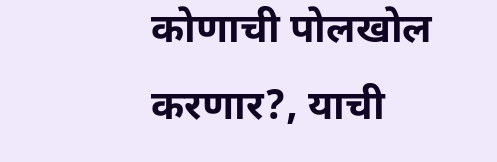कोणाची पोलखोल करणार?, याची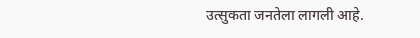उत्सुकता जनतेला लागली आहे.